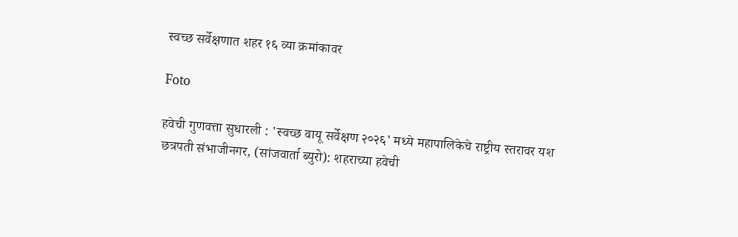स्वच्छ सर्वेक्षणात शहर १६ व्या क्रमांकावर

Foto

हवेची गुणवत्ता सुधारली : 'स्वच्छ वायू सर्वेक्षण २०२६' मध्ये महापालिकेचे राष्ट्रीय स्तरावर यश
छत्रपती संभाजीनगर, (सांजवार्ता ब्युरो): शहराच्या हवेची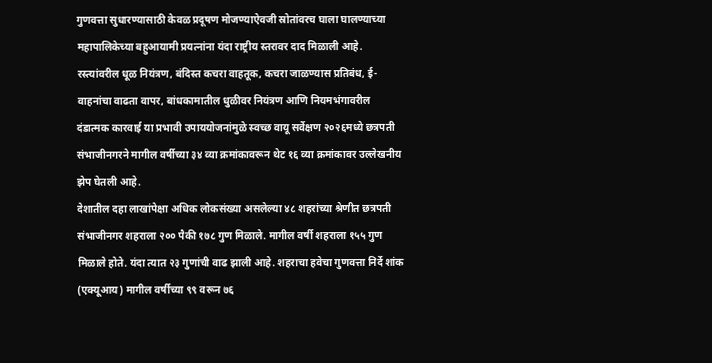गुणवत्ता सुधारण्यासाठी केवळ प्रदूषण मोजण्याऐवजी स्रोतांवरच घाला घालण्याच्या महापालिकेच्या बहुआयामी प्रयत्नांना यंदा राष्ट्रीय स्तरावर दाद मिळाली आहे. रस्त्यांवरील धूळ नियंत्रण, बंदिस्त कचरा वाहतूक, कचरा जाळण्यास प्रतिबंध, ई-वाहनांचा वाढता वापर, बांधकामातील धुळीवर नियंत्रण आणि नियमभंगावरील दंडात्मक कारवाई या प्रभावी उपाययोजनांमुळे स्वच्छ वायू सर्वेक्षण २०२६मध्ये छत्रपती
संभाजीनगरने मागील वर्षीच्या ३४ व्या क्रमांकावरून थेट १६ व्या क्रमांकावर उल्लेखनीय झेप घेतली आहे.
देशातील दहा लाखांपेक्षा अधिक लोकसंख्या असलेल्या ४८ शहरांच्या श्रेणीत छत्रपती संभाजीनगर शहराला २०० पैकी १७८ गुण मिळाले. मागील वर्षी शहराला १५५ गुण मिळाले होते. यंदा त्यात २३ गुणांची वाढ झाली आहे. शहराचा हवेचा गुणवत्ता निर्दे शांक (एक्यूआय) मागील वर्षीच्या ९९ वरून ७६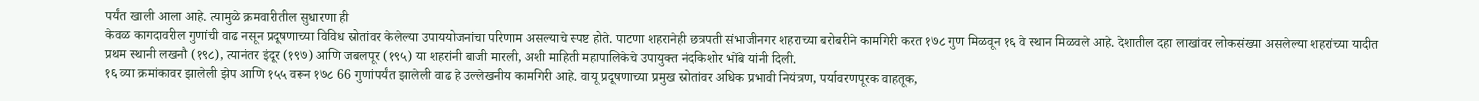पर्यंत खाली आला आहे. त्यामुळे क्रमवारीतील सुधारणा ही
केवळ कागदावरील गुणांची वाढ नसून प्रदूषणाच्या विविध स्रोतांवर केलेल्या उपाययोजनांचा परिणाम असल्याचे स्पष्ट होते. पाटणा शहरानेही छत्रपती संभाजीनगर शहराच्या बरोबरीने कामगिरी करत १७८ गुण मिळवून १६ वे स्थान मिळवले आहे. देशातील दहा लाखांवर लोकसंख्या असलेल्या शहरांच्या यादीत प्रथम स्थानी लखनौ (१९८), त्यानंतर इंदूर (१९७) आणि जबलपूर (१९५) या शहरांनी बाजी मारली, अशी माहिती महापालिकेचे उपायुक्त नंदकिशोर भोंबे यांनी दिली.
१६ व्या क्रमांकावर झालेली झेप आणि १५५ वरून १७८ 66 गुणांपर्यंत झालेली वाढ हे उल्लेखनीय कामगिरी आहे. वायू प्रदूषणाच्या प्रमुख स्रोतांवर अधिक प्रभावी नियंत्रण, पर्यावरणपूरक वाहतूक,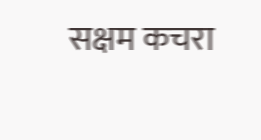सक्षम कचरा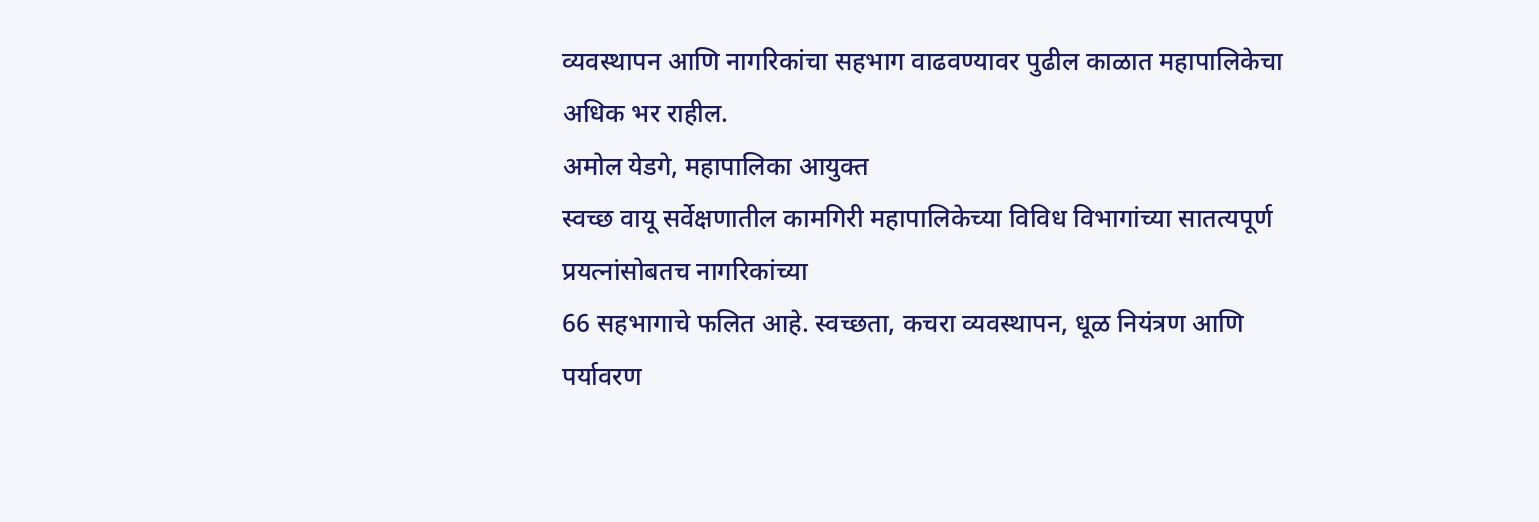व्यवस्थापन आणि नागरिकांचा सहभाग वाढवण्यावर पुढील काळात महापालिकेचा अधिक भर राहील.
अमोल येडगे, महापालिका आयुक्त
स्वच्छ वायू सर्वेक्षणातील कामगिरी महापालिकेच्या विविध विभागांच्या सातत्यपूर्ण प्रयत्नांसोबतच नागरिकांच्या
66 सहभागाचे फलित आहे. स्वच्छता, कचरा व्यवस्थापन, धूळ नियंत्रण आणि पर्यावरण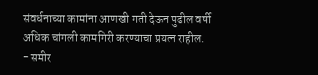संवर्धनाच्या कामांना आणखी गती देऊन पुढील वर्षी अधिक चांगली कामगिरी करण्याचा प्रयत्न राहील.
- समीर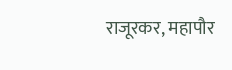राजूरकर, महापौर